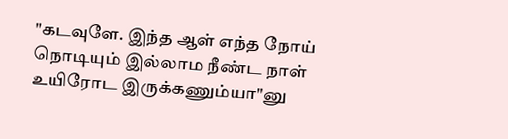"கடவுளே. இந்த ஆள் எந்த நோய் நொடியும் இல்லாம நீண்ட நாள் உயிரோட இருக்கணும்யா"னு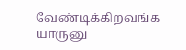வேண்டிக்கிறவங்க யாருனு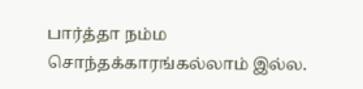பார்த்தா நம்ம சொந்தக்காரங்கல்லாம் இல்ல.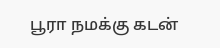பூரா நமக்கு கடன்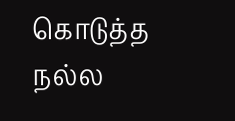கொடுத்த நல்ல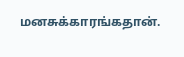மனசுக்காரங்கதான்.